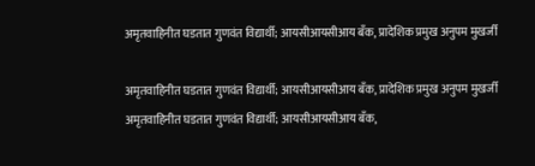अमृतवाहिनीत घडतात गुणवंत विद्यार्थी; आयसीआयसीआय बँक, प्रादेशिक प्रमुख अनुपम मुखर्जी

अमृतवाहिनीत घडतात गुणवंत विद्यार्थी; आयसीआयसीआय बँक, प्रादेशिक प्रमुख अनुपम मुखर्जी
अमृतवाहिनीत घडतात गुणवंत विद्यार्थी; आयसीआयसीआय बँक,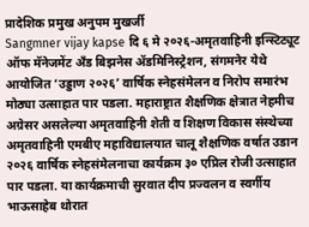प्रादेशिक प्रमुख अनुपम मुखर्जी
Sangmner vijay kapse दि ६ मे २०२६-अमृतवाहिनी इन्स्टिट्यूट ऑफ मॅनेजमेंट अँड बिझनेस ॲडमिनिस्ट्रेशन, संगमनेर येथे आयोजित ‘उड्डाण २०२६’ वार्षिक स्नेहसंमेलन व निरोप समारंभ मोठ्या उत्साहात पार पडला. महाराष्ट्रात शैक्षणिक क्षेत्रात नेहमीच अग्रेसर असलेल्या अमृतवाहिनी शेती व शिक्षण विकास संस्थेच्या अमृतवाहिनी एमबीए महाविद्यालयात चालू शैक्षणिक वर्षात उडान २०२६ वार्षिक स्नेहसंमेलनाचा कार्यक्रम ३० एप्रिल रोजी उत्साहात पार पडला. या कार्यक्रमाची सुरवात दीप प्रज्वलन व स्वर्गीय भाऊसाहेब थोरात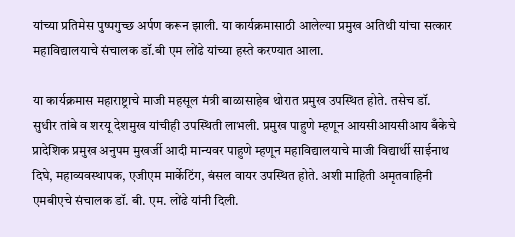यांच्या प्रतिमेस पुष्पगुच्छ अर्पण करून झाली. या कार्यक्रमासाठी आलेल्या प्रमुख अतिथी यांचा सत्कार महाविद्यालयाचे संचालक डॉ.बी एम लोंढे यांच्या हस्ते करण्यात आला.

या कार्यक्रमास महाराष्ट्राचे माजी महसूल मंत्री बाळासाहेब थोरात प्रमुख उपस्थित होते. तसेच डॉ. सुधीर तांबे व शरयू देशमुख यांचीही उपस्थिती लाभली. प्रमुख पाहुणे म्हणून आयसीआयसीआय बँकेचे प्रादेशिक प्रमुख अनुपम मुखर्जी आदी मान्यवर पाहुणे म्हणून महाविद्यालयाचे माजी विद्यार्थी साईनाथ दिघे, महाव्यवस्थापक, एजीएम मार्केटिंग, बंसल वायर उपस्थित होते. अशी माहिती अमृतवाहिनी एमबीएचे संचालक डॉ. बी. एम. लोंढे यांनी दिली.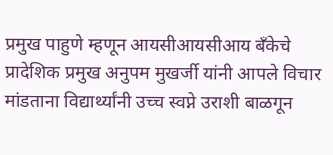प्रमुख पाहुणे म्हणून आयसीआयसीआय बँकेचे प्रादेशिक प्रमुख अनुपम मुखर्जी यांनी आपले विचार मांडताना विद्यार्थ्यांनी उच्च स्वप्ने उराशी बाळगून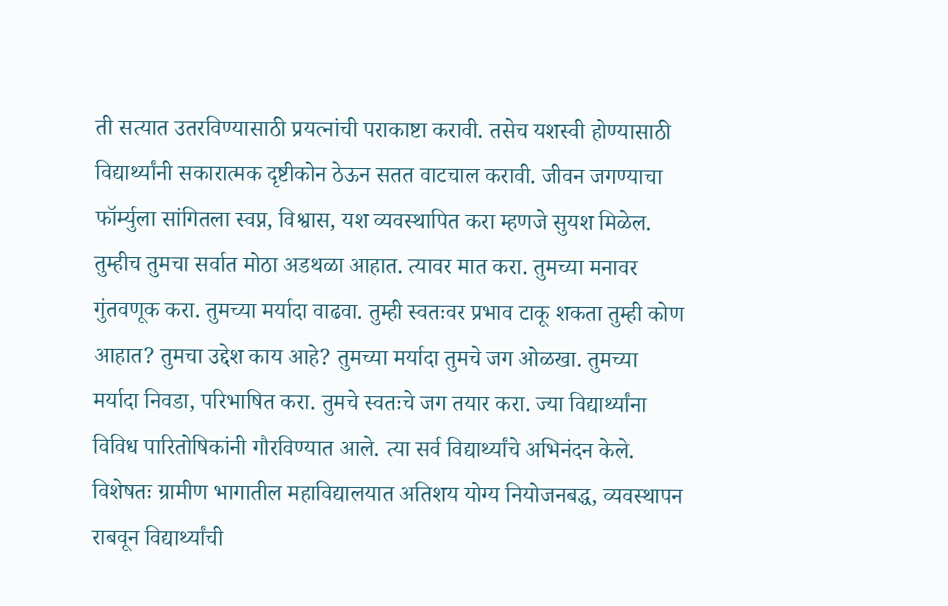ती सत्यात उतरविण्यासाठी प्रयत्नांची पराकाष्टा करावी. तसेच यशस्वी होण्यासाठी विद्यार्थ्यांनी सकारात्मक दृष्टीकोन ठेऊन सतत वाटचाल करावी. जीवन जगण्याचा फॉर्म्युला सांगितला स्वप्न, विश्वास, यश व्यवस्थापित करा म्हणजे सुयश मिळेल. तुम्हीच तुमचा सर्वात मोठा अडथळा आहात. त्यावर मात करा. तुमच्या मनावर गुंतवणूक करा. तुमच्या मर्यादा वाढवा. तुम्ही स्वतःवर प्रभाव टाकू शकता तुम्ही कोण आहात? तुमचा उद्देश काय आहे? तुमच्या मर्यादा तुमचे जग ओळखा. तुमच्या मर्यादा निवडा, परिभाषित करा. तुमचे स्वतःचे जग तयार करा. ज्या विद्यार्थ्यांना विविध पारितोषिकांनी गौरविण्यात आले. त्या सर्व विद्यार्थ्यांचे अभिनंदन केले. विशेषतः ग्रामीण भागातील महाविद्यालयात अतिशय योग्य नियोजनबद्ध, व्यवस्थापन राबवून विद्यार्थ्यांची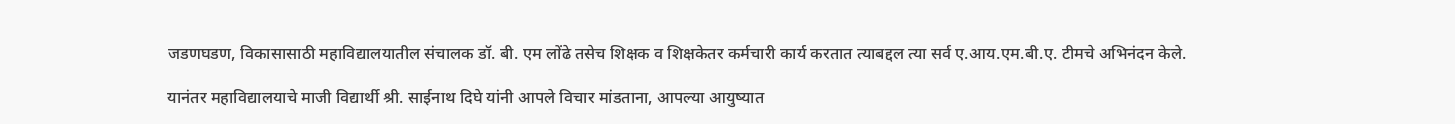जडणघडण, विकासासाठी महाविद्यालयातील संचालक डॉ. बी. एम लोंढे तसेच शिक्षक व शिक्षकेतर कर्मचारी कार्य करतात त्याबद्दल त्या सर्व ए.आय.एम.बी.ए. टीमचे अभिनंदन केले.

यानंतर महाविद्यालयाचे माजी विद्यार्थी श्री. साईनाथ दिघे यांनी आपले विचार मांडताना, आपल्या आयुष्यात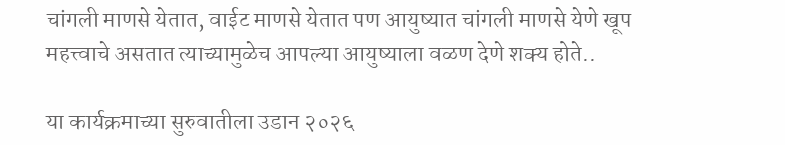चांगली माणसे येतात, वाईट माणसे येतात पण आयुष्यात चांगली माणसे येणे खूप महत्त्वाचे असतात त्याच्यामुळेच आपल्या आयुष्याला वळण देणे शक्य होते..

या कार्यक्रमाच्या सुरुवातीला उडान २०२६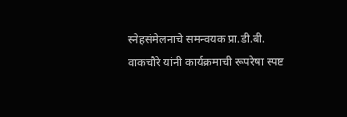स्नेहसंमेलनाचे समन्वयक प्रा.डी.बी. वाकचौरे यांनी कार्यक्रमाची रूपरेषा स्पष्ट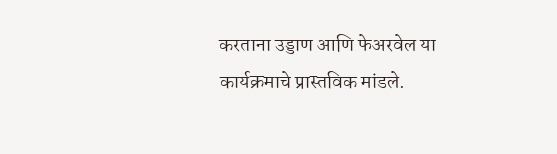करताना उड्डाण आणि फेअरवेल या कार्यक्रमाचे प्रास्तविक मांडले.